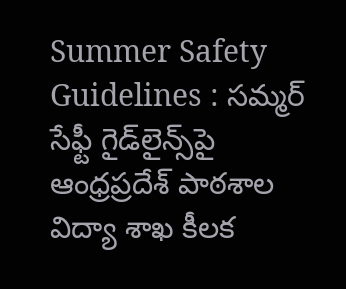Summer Safety Guidelines : సమ్మర్ సేఫ్టీ గైడ్‌లైన్స్‌పై ఆంధ్రప్రదేశ్ పాఠశాల విద్యా శాఖ కీలక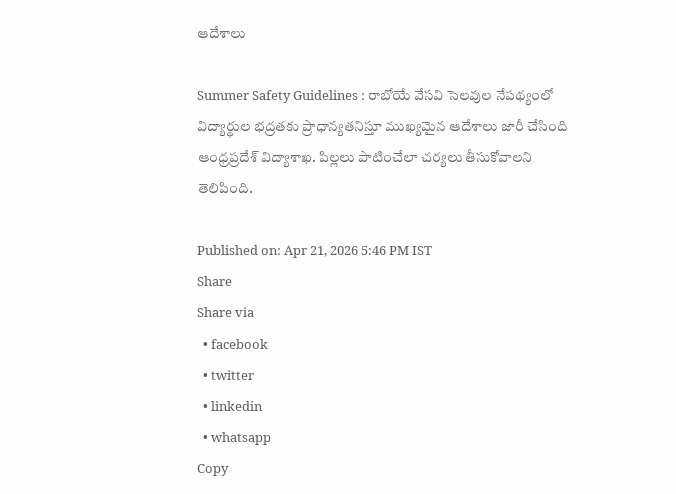ఆదేశాలు

Summer Safety Guidelines : రాబోయే వేసవి సెలవుల నేపథ్యంలో విద్యార్థుల భద్రతకు ప్రాధాన్యతనిస్తూ ముఖ్యమైన ఆదేశాలు జారీ చేసింది ఆంధ్రప్రదేశ్ విద్యాశాఖ. పిల్లలు పాటించేలా చర్యలు తీసుకోవాలని తెలిపింది.

Published on: Apr 21, 2026 5:46 PM IST
Share
Share via
  • facebook
  • twitter
  • linkedin
  • whatsapp
Copy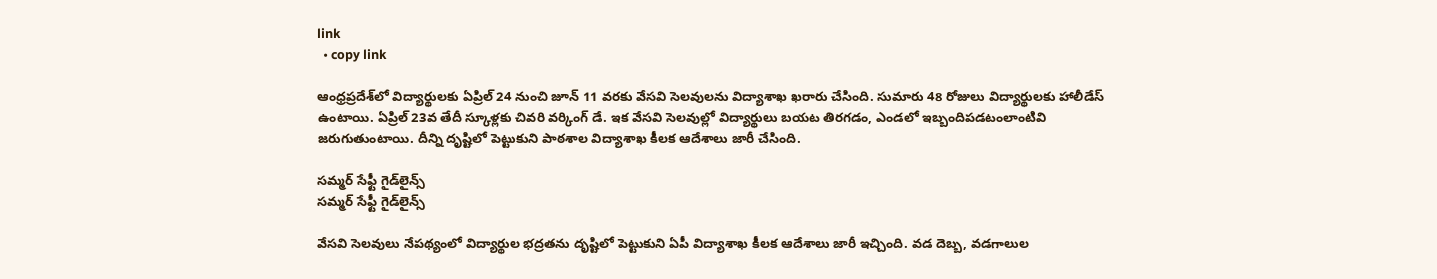link
  • copy link

ఆంధ్రప్రదేశ్‌లో విద్యార్థులకు ఏప్రిల్ 24 నుంచి జూన్ 11 వరకు వేసవి సెలవులను విద్యాశాఖ ఖరారు చేసింది. సుమారు 48 రోజులు విద్యార్థులకు హాలీడేస్ ఉంటాయి. ఏప్రిల్ 23వ తేదీ స్కూళ్లకు చివరి వర్కింగ్ డే. ఇక వేసవి సెలవుల్లో విద్యార్థులు బయట తిరగడం, ఎండలో ఇబ్బందిపడటంలాంటివి జరుగుతుంటాయి. దీన్ని దృష్టిలో పెట్టుకుని పాఠశాల విద్యాశాఖ కీలక ఆదేశాలు జారీ చేసింది.

సమ్మర్ సేఫ్టీ గైడ్‌లైన్స్‌
సమ్మర్ సేఫ్టీ గైడ్‌లైన్స్‌

వేసవి సెలవులు నేపథ్యంలో విద్యార్థుల భద్రతను దృష్టిలో పెట్టుకుని ఏపీ విద్యాశాఖ కీలక ఆదేశాలు జారీ ఇచ్చింది. వడ దెబ్బ, వడగాలుల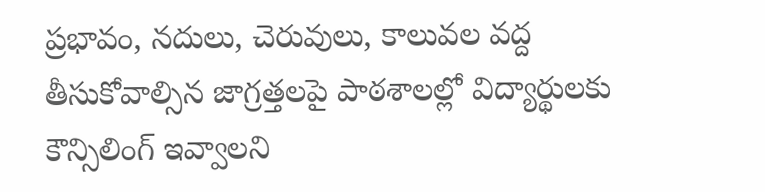ప్రభావం, నదులు, చెరువులు, కాలువల వద్ద తీసుకోవాల్సిన జాగ్రత్తలపై పాఠశాలల్లో విద్యార్థులకు కౌన్సిలింగ్ ఇవ్వాలని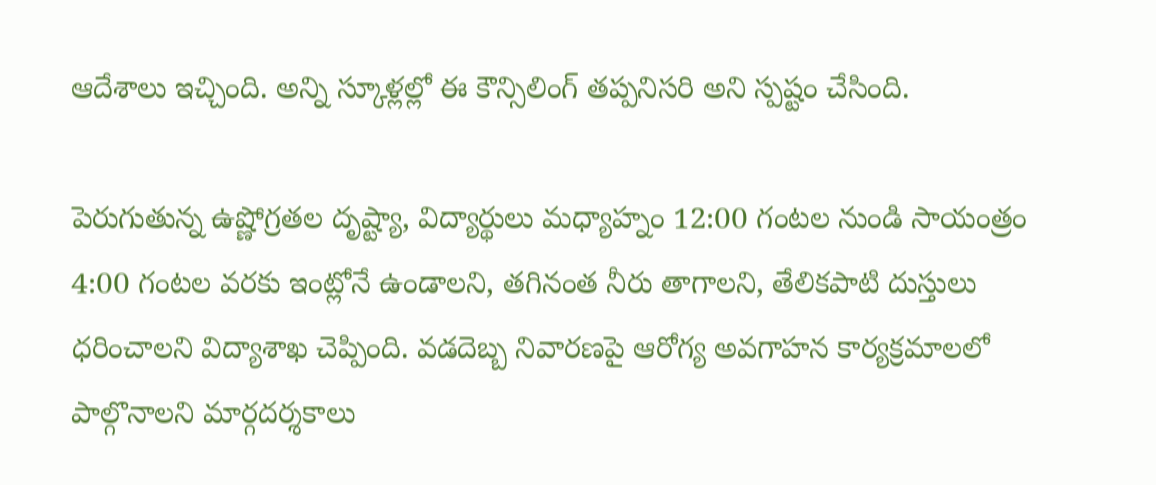ఆదేశాలు ఇచ్చింది. అన్ని స్కూళ్లల్లో ఈ కౌన్సిలింగ్ తప్పనిసరి అని స్పష్టం చేసింది.

పెరుగుతున్న ఉష్ణోగ్రతల దృష్ట్యా, విద్యార్థులు మధ్యాహ్నం 12:00 గంటల నుండి సాయంత్రం 4:00 గంటల వరకు ఇంట్లోనే ఉండాలని, తగినంత నీరు తాగాలని, తేలికపాటి దుస్తులు ధరించాలని విద్యాశాఖ చెప్పింది. వడదెబ్బ నివారణపై ఆరోగ్య అవగాహన కార్యక్రమాలలో పాల్గొనాలని మార్గదర్శకాలు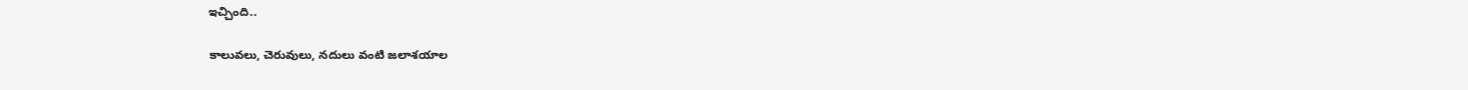ఇచ్చింది..

కాలువలు, చెరువులు, నదులు వంటి జలాశయాల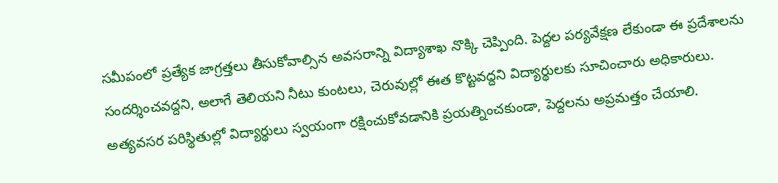సమీపంలో ప్రత్యేక జాగ్రత్తలు తీసుకోవాల్సిన అవసరాన్ని విద్యాశాఖ నొక్కి చెప్పింది. పెద్దల పర్యవేక్షణ లేకుండా ఈ ప్రదేశాలను సందర్శించవద్దని, అలాగే తెలియని నీటు కుంటలు, చెరువుల్లో ఈత కొట్టవద్దని విద్యార్థులకు సూచించారు అధికారులు. అత్యవసర పరిస్థితుల్లో విద్యార్థులు స్వయంగా రక్షించుకోవడానికి ప్రయత్నించకుండా, పెద్దలను అప్రమత్తం చేయాలి.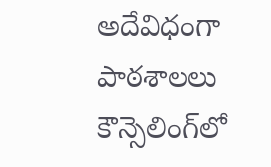అదేవిధంగా పాఠశాలలు కౌన్సెలింగ్‌లో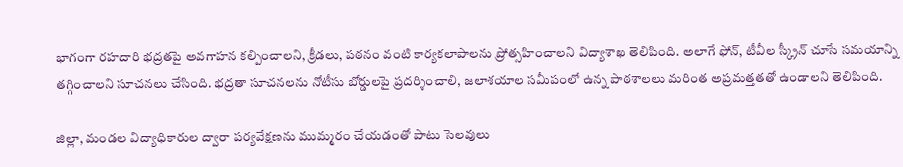భాగంగా రహదారి భద్రతపై అవగాహన కల్పించాలని, క్రీడలు, పఠనం వంటి కార్యకలాపాలను ప్రోత్సహించాలని విద్యాశాఖ తెలిపింది. అలాగే ఫోన్, టీవీల స్క్రీన్ చూసే సమయాన్ని తగ్గించాలని సూచనలు చేసింది. భద్రతా సూచనలను నోటీసు బోర్డులపై ప్రదర్శించాలి, జలాశయాల సమీపంలో ఉన్న పాఠశాలలు మరింత అప్రమత్తతతో ఉండాలని తెలిపింది.

జిల్లా, మండల విద్యాధికారుల ద్వారా పర్యవేక్షణను ముమ్మరం చేయడంతో పాటు సెలవులు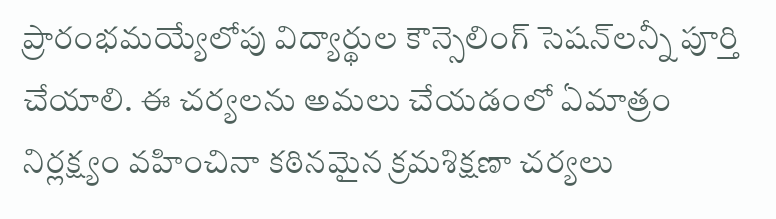ప్రారంభమయ్యేలోపు విద్యార్థుల కౌన్సెలింగ్ సెషన్‌లన్నీ పూర్తి చేయాలి. ఈ చర్యలను అమలు చేయడంలో ఏమాత్రం నిర్లక్ష్యం వహించినా కఠినమైన క్రమశిక్షణా చర్యలు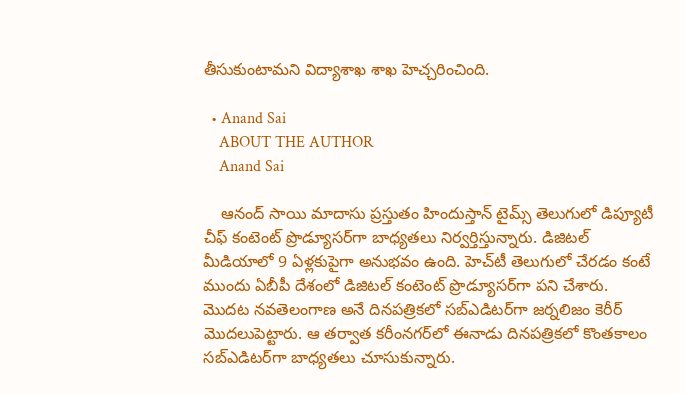తీసుకుంటామని విద్యాశాఖ శాఖ హెచ్చరించింది.

  • Anand Sai
    ABOUT THE AUTHOR
    Anand Sai

    ఆనంద్ సాయి మాదాసు ప్రస్తుతం హిందుస్తాన్ టైమ్స్ తెలుగులో డిప్యూటీ చీఫ్ కంటెంట్ ప్రొడ్యూసర్‌గా బాధ్యతలు నిర్వర్తిస్తున్నారు. డిజిటల్ మీడియాలో 9 ఏళ్లకుపైగా అనుభవం ఉంది. హెచ్‌టీ తెలుగులో చేరడం కంటే ముందు ఏబీపీ దేశంలో డిజిటల్ కంటెంట్ ప్రొడ్యూసర్‌గా పని చేశారు. మెుదట నవతెలంగాణ అనే దినపత్రికలో సబ్ఎడిటర్‌గా జర్నలిజం కెరీర్ మెుదలుపెట్టారు. ఆ తర్వాత కరీంనగర్‌లో ఈనాడు దినపత్రికలో కొంతకాలం సబ్‌ఎడిటర్‌గా బాధ్యతలు చూసుకున్నారు.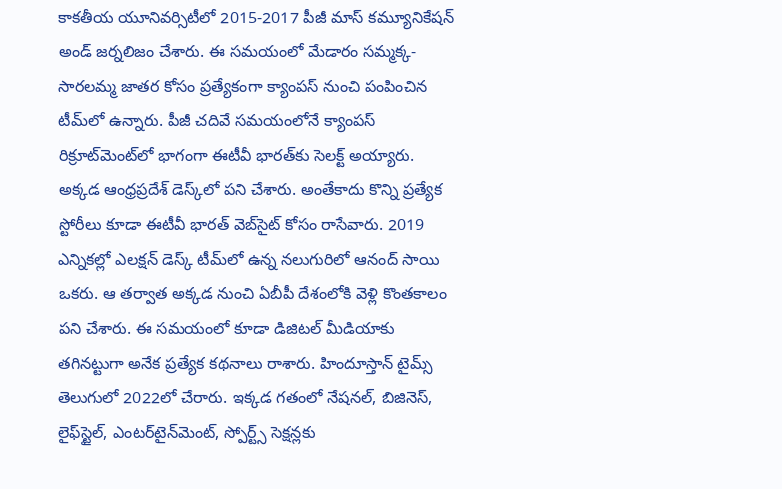కాకతీయ యూనివర్సిటీలో 2015-2017 పీజీ మాస్ కమ్యూనికేషన్ అండ్ జర్నలిజం చేశారు. ఈ సమయంలో మేడారం సమ్మక్క-సారలమ్మ జాతర కోసం ప్రత్యేకంగా క్యాంపస్ నుంచి పంపించిన టీమ్‌లో ఉన్నారు. పీజీ చదివే సమయంలోనే క్యాంపస్ రిక్రూట్‌మెంట్‌లో భాగంగా ఈటీవీ భారత్‌కు సెలక్ట్ అయ్యారు. అక్కడ ఆంధ్రప్రదేశ్‌ డెస్క్‌లో పని చేశారు. అంతేకాదు కొన్ని ప్రత్యేక స్టోరీలు కూడా ఈటీవీ భారత్ వెబ్‌సైట్ కోసం రాసేవారు. 2019 ఎన్నికల్లో ఎలక్షన్ డెస్క్‌ టీమ్‌లో ఉన్న నలుగురిలో ఆనంద్ సాయి ఒకరు. ఆ తర్వాత అక్కడ నుంచి ఏబీపీ దేశంలోకి వెళ్లి కొంతకాలం పని చేశారు. ఈ సమయంలో కూడా డిజిటల్ మీడియాకు తగినట్టుగా అనేక ప్రత్యేక కథనాలు రాశారు. హిందూస్తాన్ టైమ్స్‌ తెలుగులో 2022లో చేరారు. ఇక్కడ గతంలో నేషనల్, బిజినెస్, లైఫ్‌స్టైల్, ఎంటర్‌టైన్‌మెంట్‌, స్పోర్ట్స్‌ సెక్షన్లకు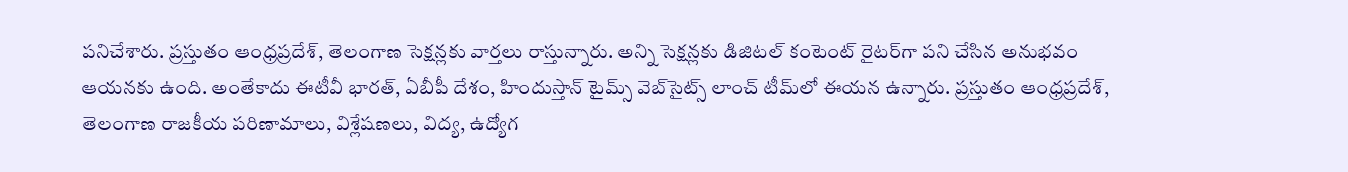పనిచేశారు. ప్రస్తుతం ఆంధ్రప్రదేశ్, తెలంగాణ సెక్షన్లకు వార్తలు రాస్తున్నారు. అన్ని సెక్షన్లకు డిజిటల్ కంటెంట్ రైటర్‌గా పని చేసిన అనుభవం ఆయనకు ఉంది. అంతేకాదు ఈటీవీ భారత్, ఏబీపీ దేశం, హిందుస్తాన్ టైమ్స్ వెబ్‌సైట్స్ లాంచ్ టీమ్‌లో ఈయన ఉన్నారు. ప్రస్తుతం ఆంధ్రప్రదేశ్, తెలంగాణ రాజకీయ పరిణామాలు, విశ్లేషణలు, విద్య, ఉద్యోగ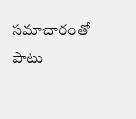సమాచారంతో పాటు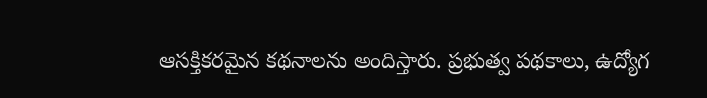ఆసక్తికరమైన కథనాలను అందిస్తారు. ప్రభుత్వ పథకాలు, ఉద్యోగ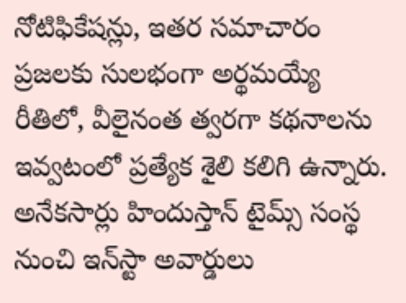నోటిఫికేషన్లు, ఇతర సమాచారం ప్రజలకు సులభంగా అర్థమయ్యే రీతిలో, వీలైనంత త్వరగా కథనాలను ఇవ్వటంలో ప్రత్యేక శైలి కలిగి ఉన్నారు. అనేకసార్లు హిందుస్తాన్ టైమ్స్ సంస్థ నుంచి ఇన్‌స్టా అవార్డులు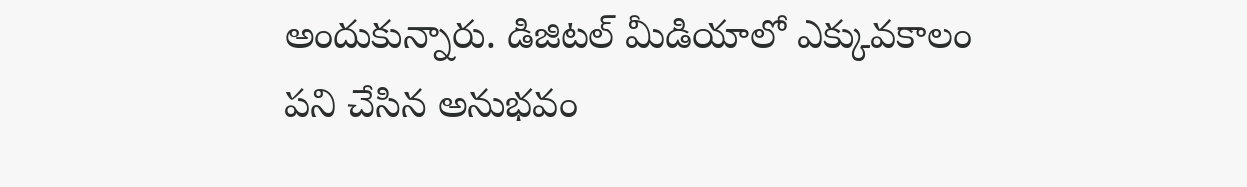అందుకున్నారు. డిజిటల్ మీడియాలో ఎక్కువకాలం పని చేసిన అనుభవం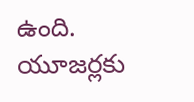ఉంది. యూజర్లకు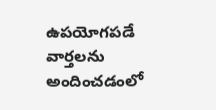ఉపయోగపడే వార్తలను అందించడంలో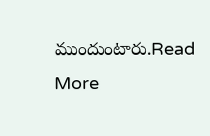ముందుంటారు.Read More